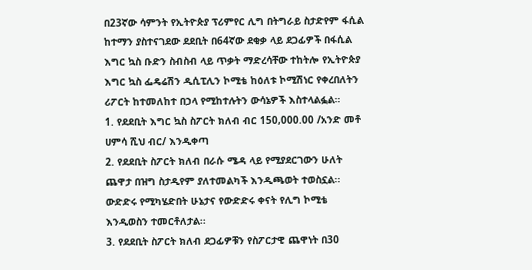በ23ኛው ሳምንት የኢትዮጵያ ፕሪምየር ሊግ በትግራይ ስታድየም ፋሲል ከተማን ያስተናገደው ደደቢት በ64ኛው ደቂቃ ላይ ደጋፊዎች በፋሲል እግር ኳስ ቡድን ስብስብ ላይ ጥቃት ማድረሳቸው ተከትሎ የኢትዮጵያ እግር ኳስ ፌዴሬሽን ዲሲፒሊን ኮሚቴ ከዕለቱ ኮሚሽነር የቀረበለትን ሪፖርት ከተመለከተ በኃላ የሚከተሉትን ውሳኔዎች እስተላልፏል።
1. የደደቢት እግር ኳስ ስፖርት ክለብ ብር 150,000.00 /አንድ መቶ ሀምሳ ሺህ ብር/ እንዲቀጣ
2. የደደቢት ስፖርት ክለብ በራሱ ሜዳ ላይ የሚያደርገውን ሁለት ጨዋታ በዝግ ስታዲየም ያለተመልካች እንዲጫወት ተወስኗል፡፡ ውድድሩ የሚካሄድበት ሁኔታና የውድድሩ ቀናት የሊግ ኮሚቴ እንዲወስን ተመርቶለታል፡፡
3. የደደቢት ስፖርት ክለብ ደጋፊዎቹን የስፖርታዊ ጨዋነት በ30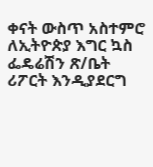ቀናት ውስጥ አስተምሮ ለኢትዮጵያ እግር ኳስ ፌዴሬሽን ጽ/ቤት ሪፖርት እንዲያደርግ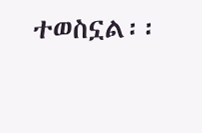ተወስኗል፡፡